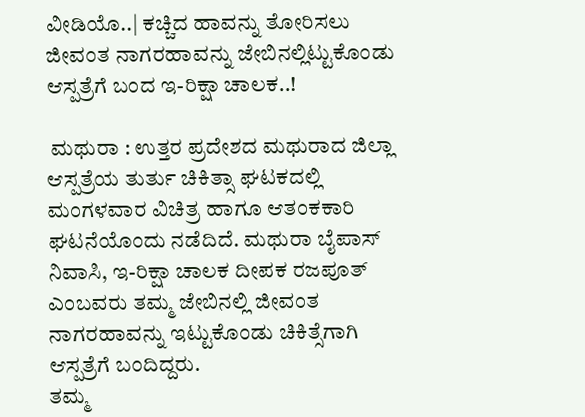ವೀಡಿಯೊ..| ಕಚ್ಚಿದ ಹಾವನ್ನು ತೋರಿಸಲು ಜೀವಂತ ನಾಗರಹಾವನ್ನು ಜೇಬಿನಲ್ಲಿಟ್ಟುಕೊಂಡು ಆಸ್ಪತ್ರೆಗೆ ಬಂದ ಇ-ರಿಕ್ಷಾ ಚಾಲಕ..!

 ಮಥುರಾ : ಉತ್ತರ ಪ್ರದೇಶದ ಮಥುರಾದ ಜಿಲ್ಲಾ ಆಸ್ಪತ್ರೆಯ ತುರ್ತು ಚಿಕಿತ್ಸಾ ಘಟಕದಲ್ಲಿ  ಮಂಗಳವಾರ ವಿಚಿತ್ರ ಹಾಗೂ ಆತಂಕಕಾರಿ ಘಟನೆಯೊಂದು ನಡೆದಿದೆ. ಮಥುರಾ ಬೈಪಾಸ್ ನಿವಾಸಿ, ಇ-ರಿಕ್ಷಾ ಚಾಲಕ ದೀಪಕ ರಜಪೂತ್ ಎಂಬವರು ತಮ್ಮ ಜೇಬಿನಲ್ಲಿ ಜೀವಂತ ನಾಗರಹಾವನ್ನು ಇಟ್ಟುಕೊಂಡು ಚಿಕಿತ್ಸೆಗಾಗಿ ಆಸ್ಪತ್ರೆಗೆ ಬಂದಿದ್ದರು.
ತಮ್ಮ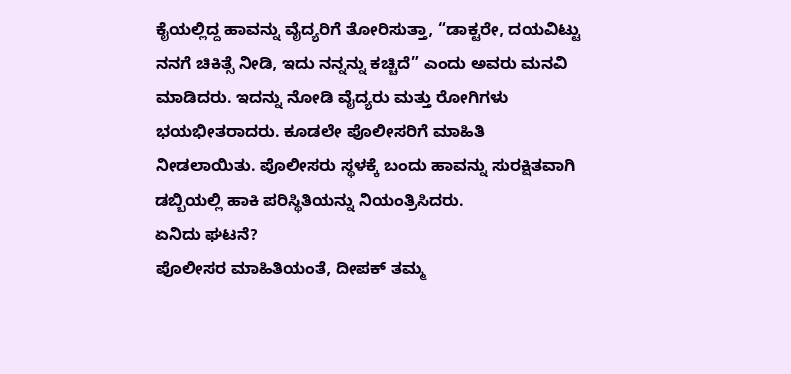ಕೈಯಲ್ಲಿದ್ದ ಹಾವನ್ನು ವೈದ್ಯರಿಗೆ ತೋರಿಸುತ್ತಾ, “ಡಾಕ್ಟರೇ, ದಯವಿಟ್ಟು ನನಗೆ ಚಿಕಿತ್ಸೆ ನೀಡಿ, ಇದು ನನ್ನನ್ನು ಕಚ್ಚಿದೆ” ಎಂದು ಅವರು ಮನವಿ ಮಾಡಿದರು. ಇದನ್ನು ನೋಡಿ ವೈದ್ಯರು ಮತ್ತು ರೋಗಿಗಳು ಭಯಭೀತರಾದರು. ಕೂಡಲೇ ಪೊಲೀಸರಿಗೆ ಮಾಹಿತಿ ನೀಡಲಾಯಿತು. ಪೊಲೀಸರು ಸ್ಥಳಕ್ಕೆ ಬಂದು ಹಾವನ್ನು ಸುರಕ್ಷಿತವಾಗಿ ಡಬ್ಬಿಯಲ್ಲಿ ಹಾಕಿ ಪರಿಸ್ಥಿತಿಯನ್ನು ನಿಯಂತ್ರಿಸಿದರು.
ಏನಿದು ಘಟನೆ?
ಪೊಲೀಸರ ಮಾಹಿತಿಯಂತೆ, ದೀಪಕ್ ತಮ್ಮ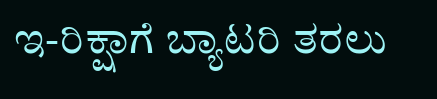ಇ-ರಿಕ್ಷಾಗೆ ಬ್ಯಾಟರಿ ತರಲು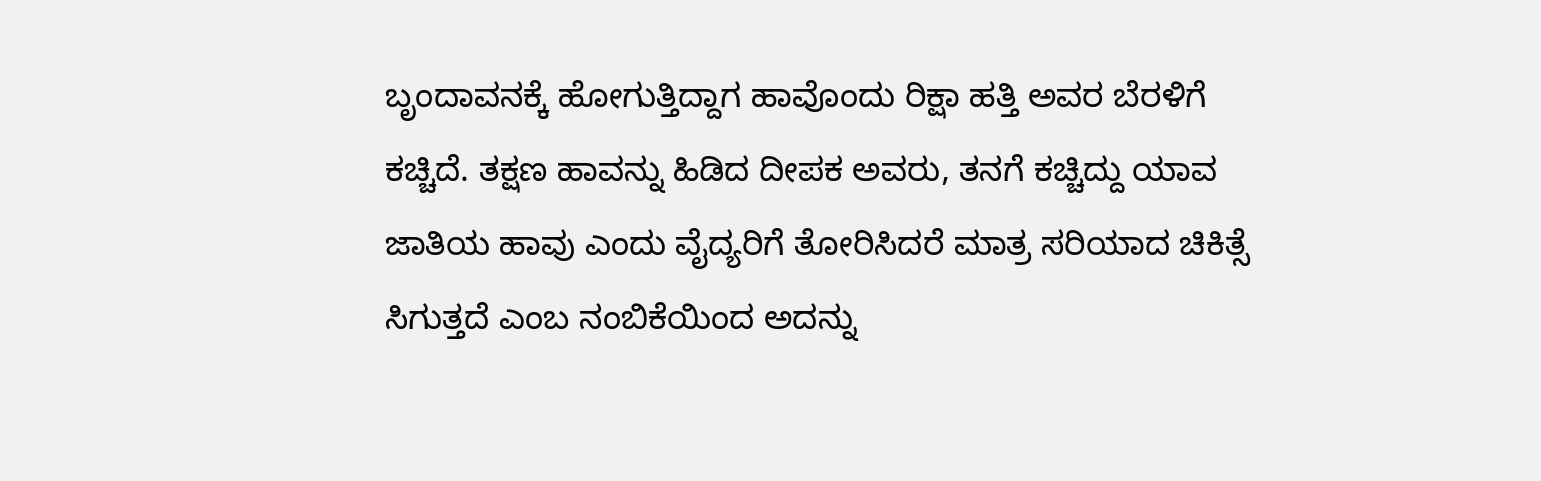ಬೃಂದಾವನಕ್ಕೆ ಹೋಗುತ್ತಿದ್ದಾಗ ಹಾವೊಂದು ರಿಕ್ಷಾ ಹತ್ತಿ ಅವರ ಬೆರಳಿಗೆ ಕಚ್ಚಿದೆ. ತಕ್ಷಣ ಹಾವನ್ನು ಹಿಡಿದ ದೀಪಕ ಅವರು, ತನಗೆ ಕಚ್ಚಿದ್ದು ಯಾವ ಜಾತಿಯ ಹಾವು ಎಂದು ವೈದ್ಯರಿಗೆ ತೋರಿಸಿದರೆ ಮಾತ್ರ ಸರಿಯಾದ ಚಿಕಿತ್ಸೆ ಸಿಗುತ್ತದೆ ಎಂಬ ನಂಬಿಕೆಯಿಂದ ಅದನ್ನು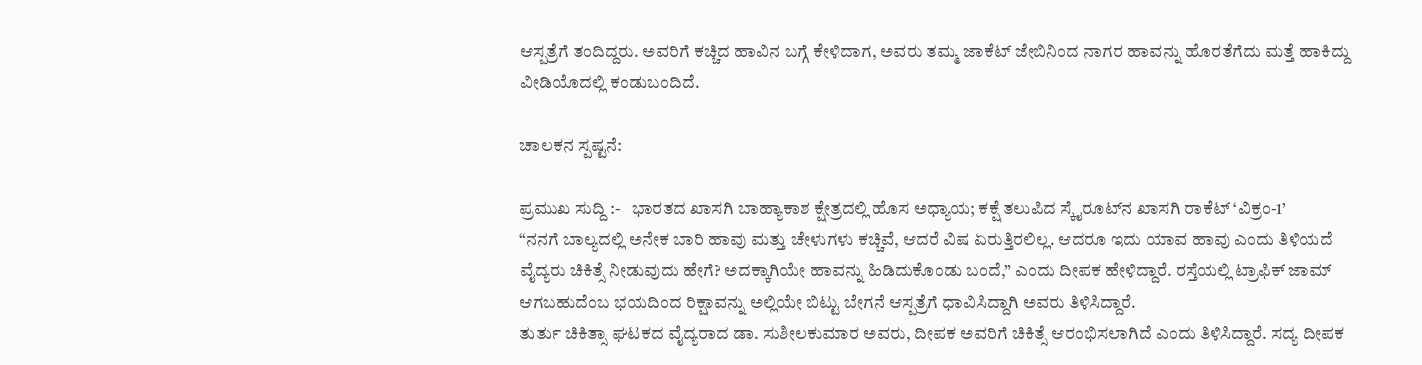ಆಸ್ಪತ್ರೆಗೆ ತಂದಿದ್ದರು. ಅವರಿಗೆ ಕಚ್ಚಿದ ಹಾವಿನ ಬಗ್ಗೆ ಕೇಳಿದಾಗ, ಅವರು ತಮ್ಮ ಜಾಕೆಟ್ ಜೇಬಿನಿಂದ ನಾಗರ ಹಾವನ್ನು ಹೊರತೆಗೆದು ಮತ್ತೆ ಹಾಕಿದ್ದು ವೀಡಿಯೊದಲ್ಲಿ ಕಂಡುಬಂದಿದೆ.

ಚಾಲಕನ ಸ್ಪಷ್ಟನೆ:

ಪ್ರಮುಖ ಸುದ್ದಿ :-   ಭಾರತದ ಖಾಸಗಿ ಬಾಹ್ಯಾಕಾಶ ಕ್ಷೇತ್ರದಲ್ಲಿ ಹೊಸ ಅಧ್ಯಾಯ; ಕಕ್ಷೆ ತಲುಪಿದ ಸ್ಕೈರೂಟ್‌ನ ಖಾಸಗಿ ರಾಕೆಟ್ ‘ವಿಕ್ರಂ-1’
“ನನಗೆ ಬಾಲ್ಯದಲ್ಲಿ ಅನೇಕ ಬಾರಿ ಹಾವು ಮತ್ತು ಚೇಳುಗಳು ಕಚ್ಚಿವೆ, ಆದರೆ ವಿಷ ಏರುತ್ತಿರಲಿಲ್ಲ. ಆದರೂ ಇದು ಯಾವ ಹಾವು ಎಂದು ತಿಳಿಯದೆ ವೈದ್ಯರು ಚಿಕಿತ್ಸೆ ನೀಡುವುದು ಹೇಗೆ? ಅದಕ್ಕಾಗಿಯೇ ಹಾವನ್ನು ಹಿಡಿದುಕೊಂಡು ಬಂದೆ,” ಎಂದು ದೀಪಕ ಹೇಳಿದ್ದಾರೆ. ರಸ್ತೆಯಲ್ಲಿ ಟ್ರಾಫಿಕ್ ಜಾಮ್ ಆಗಬಹುದೆಂಬ ಭಯದಿಂದ ರಿಕ್ಷಾವನ್ನು ಅಲ್ಲಿಯೇ ಬಿಟ್ಟು ಬೇಗನೆ ಆಸ್ಪತ್ರೆಗೆ ಧಾವಿಸಿದ್ದಾಗಿ ಅವರು ತಿಳಿಸಿದ್ದಾರೆ.
ತುರ್ತು ಚಿಕಿತ್ಸಾ ಘಟಕದ ವೈದ್ಯರಾದ ಡಾ. ಸುಶೀಲಕುಮಾರ ಅವರು, ದೀಪಕ ಅವರಿಗೆ ಚಿಕಿತ್ಸೆ ಆರಂಭಿಸಲಾಗಿದೆ ಎಂದು ತಿಳಿಸಿದ್ದಾರೆ. ಸದ್ಯ ದೀಪಕ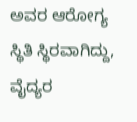ಅವರ ಆರೋಗ್ಯ ಸ್ಥಿತಿ ಸ್ಥಿರವಾಗಿದ್ದು, ವೈದ್ಯರ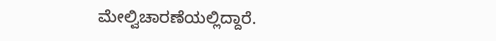ಮೇಲ್ವಿಚಾರಣೆಯಲ್ಲಿದ್ದಾರೆ.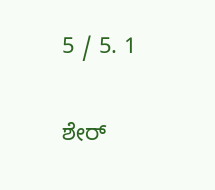5 / 5. 1

ಶೇರ್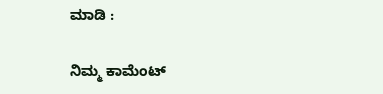ಮಾಡಿ :

ನಿಮ್ಮ ಕಾಮೆಂಟ್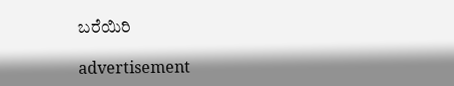ಬರೆಯಿರಿ

advertisement